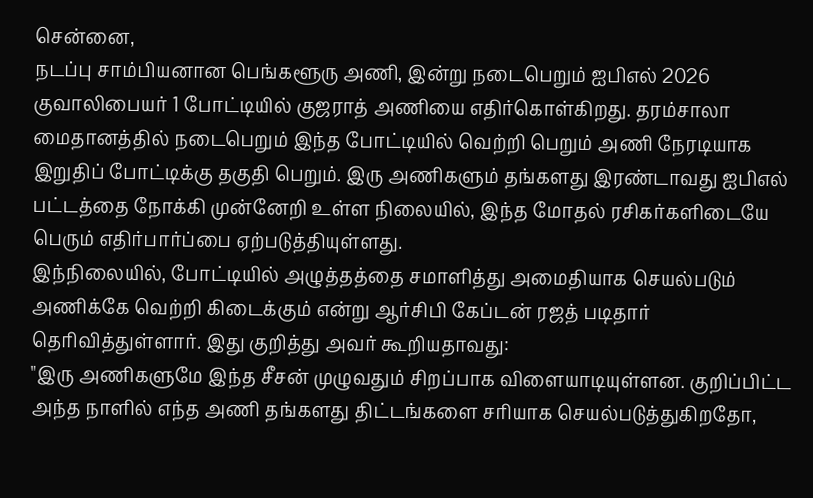சென்னை,
நடப்பு சாம்பியனான பெங்களூரு அணி, இன்று நடைபெறும் ஐபிஎல் 2026 குவாலிபையர் 1 போட்டியில் குஜராத் அணியை எதிர்கொள்கிறது. தரம்சாலா மைதானத்தில் நடைபெறும் இந்த போட்டியில் வெற்றி பெறும் அணி நேரடியாக இறுதிப் போட்டிக்கு தகுதி பெறும். இரு அணிகளும் தங்களது இரண்டாவது ஐபிஎல் பட்டத்தை நோக்கி முன்னேறி உள்ள நிலையில், இந்த மோதல் ரசிகர்களிடையே பெரும் எதிர்பார்ப்பை ஏற்படுத்தியுள்ளது.
இந்நிலையில், போட்டியில் அழுத்தத்தை சமாளித்து அமைதியாக செயல்படும் அணிக்கே வெற்றி கிடைக்கும் என்று ஆர்சிபி கேப்டன் ரஜத் படிதார் தெரிவித்துள்ளார். இது குறித்து அவர் கூறியதாவது:
"இரு அணிகளுமே இந்த சீசன் முழுவதும் சிறப்பாக விளையாடியுள்ளன. குறிப்பிட்ட அந்த நாளில் எந்த அணி தங்களது திட்டங்களை சரியாக செயல்படுத்துகிறதோ,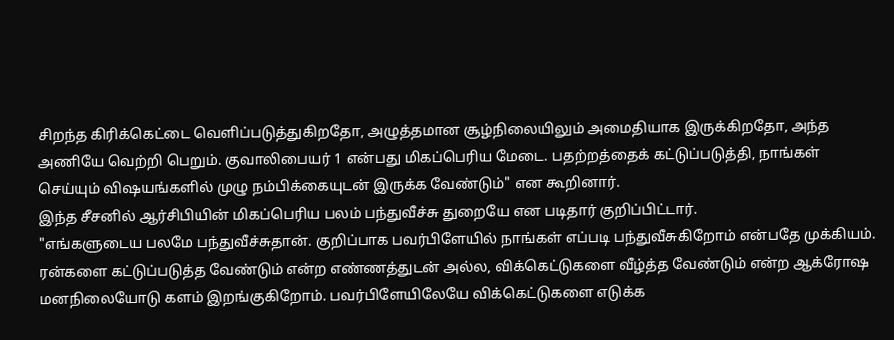சிறந்த கிரிக்கெட்டை வெளிப்படுத்துகிறதோ, அழுத்தமான சூழ்நிலையிலும் அமைதியாக இருக்கிறதோ, அந்த அணியே வெற்றி பெறும். குவாலிபையர் 1 என்பது மிகப்பெரிய மேடை. பதற்றத்தைக் கட்டுப்படுத்தி, நாங்கள் செய்யும் விஷயங்களில் முழு நம்பிக்கையுடன் இருக்க வேண்டும்" என கூறினார்.
இந்த சீசனில் ஆர்சிபியின் மிகப்பெரிய பலம் பந்துவீச்சு துறையே என படிதார் குறிப்பிட்டார்.
"எங்களுடைய பலமே பந்துவீச்சுதான். குறிப்பாக பவர்பிளேயில் நாங்கள் எப்படி பந்துவீசுகிறோம் என்பதே முக்கியம். ரன்களை கட்டுப்படுத்த வேண்டும் என்ற எண்ணத்துடன் அல்ல, விக்கெட்டுகளை வீழ்த்த வேண்டும் என்ற ஆக்ரோஷ மனநிலையோடு களம் இறங்குகிறோம். பவர்பிளேயிலேயே விக்கெட்டுகளை எடுக்க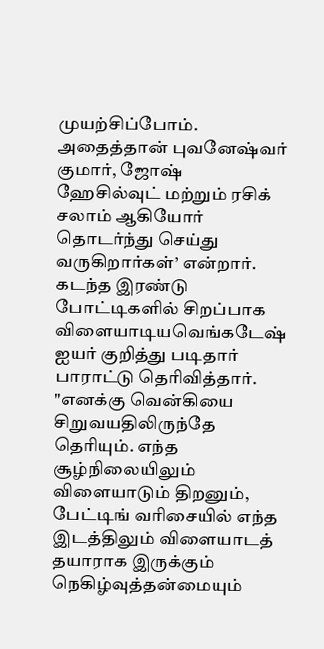முயற்சிப்போம். அதைத்தான் புவனேஷ்வர் குமார், ஜோஷ் ஹேசில்வுட் மற்றும் ரசிக் சலாம் ஆகியோர் தொடர்ந்து செய்து வருகிறார்கள்’ என்றார்.
கடந்த இரண்டு போட்டிகளில் சிறப்பாக விளையாடியவெங்கடேஷ் ஐயர் குறித்து படிதார் பாராட்டு தெரிவித்தார்.
"எனக்கு வென்கியை சிறுவயதிலிருந்தே தெரியும். எந்த சூழ்நிலையிலும் விளையாடும் திறனும், பேட்டிங் வரிசையில் எந்த இடத்திலும் விளையாடத் தயாராக இருக்கும் நெகிழ்வுத்தன்மையும்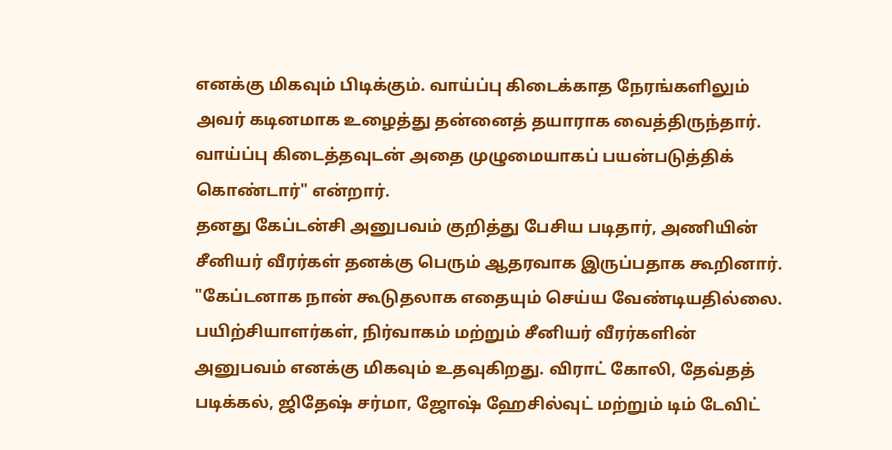எனக்கு மிகவும் பிடிக்கும். வாய்ப்பு கிடைக்காத நேரங்களிலும் அவர் கடினமாக உழைத்து தன்னைத் தயாராக வைத்திருந்தார். வாய்ப்பு கிடைத்தவுடன் அதை முழுமையாகப் பயன்படுத்திக் கொண்டார்" என்றார்.
தனது கேப்டன்சி அனுபவம் குறித்து பேசிய படிதார், அணியின் சீனியர் வீரர்கள் தனக்கு பெரும் ஆதரவாக இருப்பதாக கூறினார்.
"கேப்டனாக நான் கூடுதலாக எதையும் செய்ய வேண்டியதில்லை. பயிற்சியாளர்கள், நிர்வாகம் மற்றும் சீனியர் வீரர்களின் அனுபவம் எனக்கு மிகவும் உதவுகிறது. விராட் கோலி, தேவ்தத் படிக்கல், ஜிதேஷ் சர்மா, ஜோஷ் ஹேசில்வுட் மற்றும் டிம் டேவிட்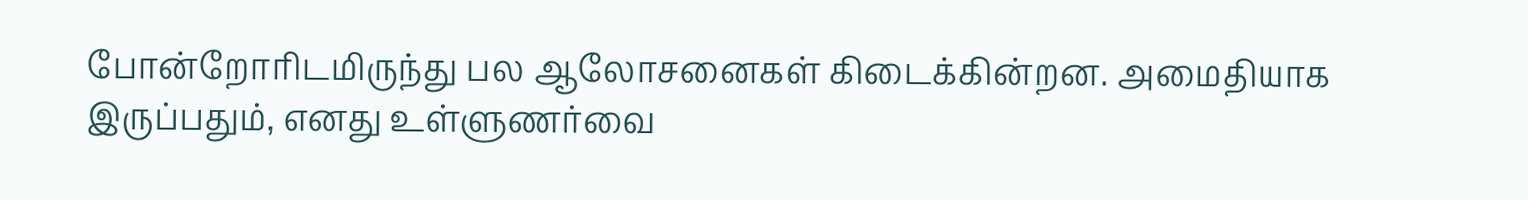போன்றோரிடமிருந்து பல ஆலோசனைகள் கிடைக்கின்றன. அமைதியாக இருப்பதும், எனது உள்ளுணர்வை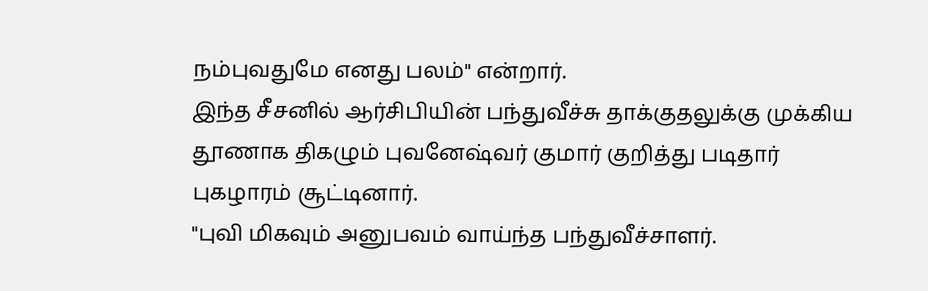நம்புவதுமே எனது பலம்" என்றார்.
இந்த சீசனில் ஆர்சிபியின் பந்துவீச்சு தாக்குதலுக்கு முக்கிய தூணாக திகழும் புவனேஷ்வர் குமார் குறித்து படிதார் புகழாரம் சூட்டினார்.
"புவி மிகவும் அனுபவம் வாய்ந்த பந்துவீச்சாளர்.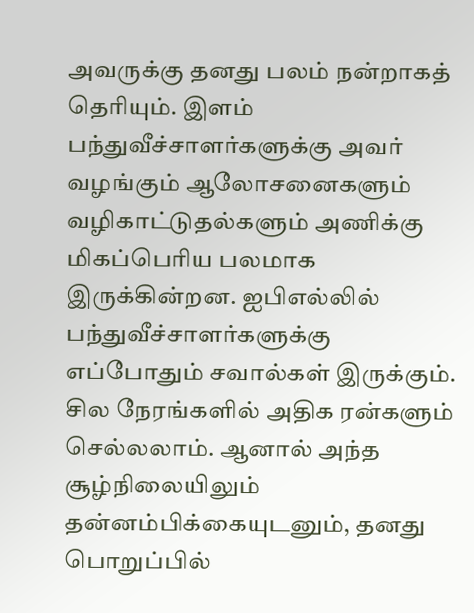அவருக்கு தனது பலம் நன்றாகத் தெரியும். இளம் பந்துவீச்சாளர்களுக்கு அவர் வழங்கும் ஆலோசனைகளும் வழிகாட்டுதல்களும் அணிக்கு மிகப்பெரிய பலமாக இருக்கின்றன. ஐபிஎல்லில் பந்துவீச்சாளர்களுக்கு எப்போதும் சவால்கள் இருக்கும். சில நேரங்களில் அதிக ரன்களும் செல்லலாம். ஆனால் அந்த சூழ்நிலையிலும் தன்னம்பிக்கையுடனும், தனது பொறுப்பில்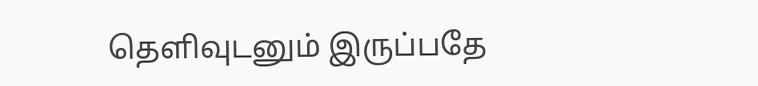தெளிவுடனும் இருப்பதே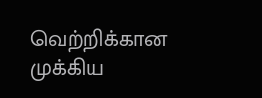வெற்றிக்கான முக்கிய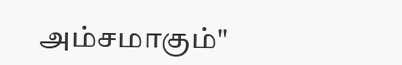அம்சமாகும்"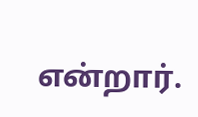என்றார்.